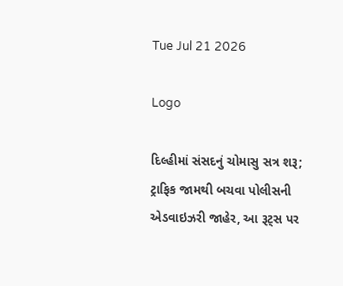Tue Jul 21 2026

Logo

દિલ્હીમાં સંસદનું ચોમાસુ સત્ર શરૂ; ટ્રાફિક જામથી બચવા પોલીસની એડવાઇઝરી જાહેર, આ રૂટ્સ પર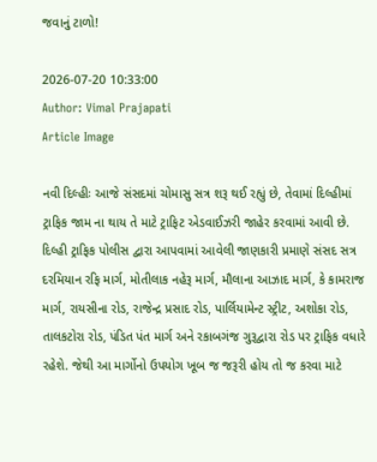જવાનું ટાળો!

2026-07-20 10:33:00
Author: Vimal Prajapati
Article Image

નવી દિલ્હીઃ આજે સંસદમાં ચોમાસુ સત્ર શરૂ થઈ રહ્યું છે, તેવામાં દિલ્હીમાં ટ્રાફિક જામ ના થાય તે માટે ટ્રાફિટ એડવાઈઝરી જાહેર કરવામાં આવી છે. દિલ્હી ટ્રાફિક પોલીસ દ્વારા આપવામાં આવેલી જાણકારી પ્રમાણે સંસદ સત્ર દરમિયાન રફિ માર્ગ, મોતીલાક નહેરૂ માર્ગ, મૌલાના આઝાદ માર્ગ, કે કામરાજ માર્ગ, રાયસીના રોડ, રાજેન્દ્ર પ્રસાદ રોડ, પાર્લિયામેન્ટ સ્ટ્રીટ, અશોકા રોડ, તાલકટોરા રોડ, પંડિત પંત માર્ગ અને રકાબગંજ ગુરૂદ્વારા રોડ પર ટ્રાફિક વધારે રહેશે. જેથી આ માર્ગોનો ઉપયોગ ખૂબ જ જરૂરી હોય તો જ કરવા માટે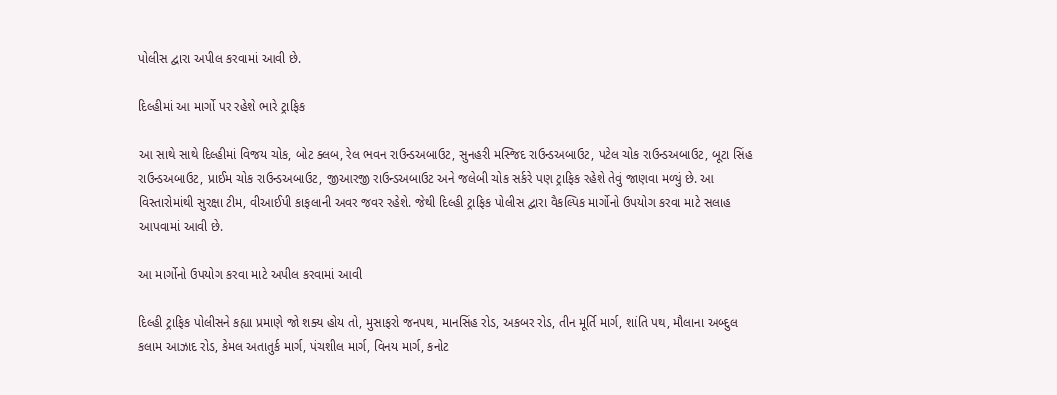પોલીસ દ્વારા અપીલ કરવામાં આવી છે.

દિલ્હીમાં આ માર્ગો પર રહેશે ભારે ટ્રાફિક

આ સાથે સાથે દિલ્હીમાં વિજય ચોક, બોટ ક્લબ, રેલ ભવન રાઉન્ડઅબાઉટ, સુનહરી મસ્જિદ રાઉન્ડઅબાઉટ, પટેલ ચોક રાઉન્ડઅબાઉટ, બૂટા સિંહ રાઉન્ડઅબાઉટ, પ્રાઈમ ચોક રાઉન્ડઅબાઉટ, જીઆરજી રાઉન્ડઅબાઉટ અને જલેબી ચોક સર્કરે પણ ટ્રાફિક રહેશે તેવું જાણવા મળ્યું છે. આ વિસ્તારોમાંથી સુરક્ષા ટીમ, વીઆઈપી કાફલાની અવર જવર રહેશે. જેથી દિલ્હી ટ્રાફિક પોલીસ દ્વારા વૈકલ્પિક માર્ગોનો ઉપયોગ કરવા માટે સલાહ આપવામાં આવી છે.

આ માર્ગોનો ઉપયોગ કરવા માટે અપીલ કરવામાં આવી

દિલ્હી ટ્રાફિક પોલીસને કહ્યા પ્રમાણે જો શક્ય હોય તો, મુસાફરો જનપથ, માનસિંહ રોડ, અકબર રોડ, તીન મૂર્તિ માર્ગ, શાંતિ પથ, મૌલાના અબ્દુલ કલામ આઝાદ રોડ, કેમલ અતાતુર્ક માર્ગ, પંચશીલ માર્ગ, વિનય માર્ગ, કનોટ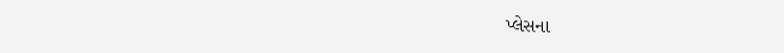પ્લેસના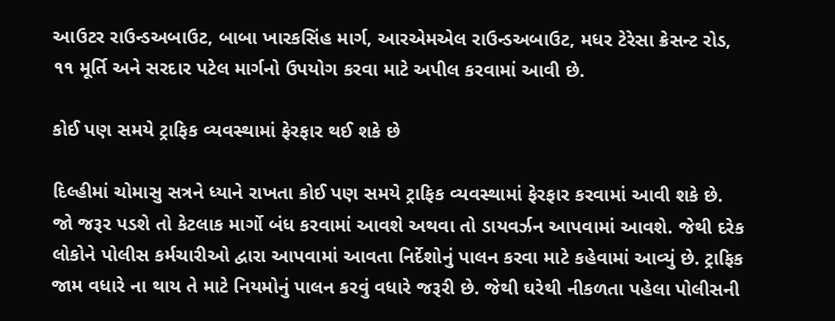આઉટર રાઉન્ડઅબાઉટ, બાબા ખારકસિંહ માર્ગ, આરએમએલ રાઉન્ડઅબાઉટ, મધર ટેરેસા ક્રેસન્ટ રોડ, ૧૧ મૂર્તિ અને સરદાર પટેલ માર્ગનો ઉપયોગ કરવા માટે અપીલ કરવામાં આવી છે.

કોઈ પણ સમયે ટ્રાફિક વ્યવસ્થામાં ફેરફાર થઈ શકે છે

દિલ્હીમાં ચોમાસુ સત્રને ધ્યાને રાખતા કોઈ પણ સમયે ટ્રાફિક વ્યવસ્થામાં ફેરફાર કરવામાં આવી શકે છે. જો જરૂર પડશે તો કેટલાક માર્ગો બંધ કરવામાં આવશે અથવા તો ડાયવર્ઝન આપવામાં આવશે. જેથી દરેક લોકોને પોલીસ કર્મચારીઓ દ્વારા આપવામાં આવતા નિર્દેશોનું પાલન કરવા માટે કહેવામાં આવ્યું છે. ટ્રાફિક જામ વધારે ના થાય તે માટે નિયમોનું પાલન કરવું વધારે જરૂરી છે. જેથી ઘરેથી નીકળતા પહેલા પોલીસની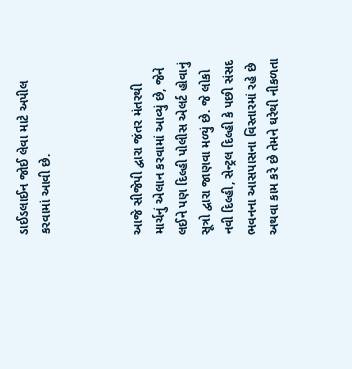ડાઈડલાઈન જોઈ લેવા માટે અપીલ કરવામાં આવી છે.



આજે સીજેપી દ્વારા જંતર મંતરથી માર્ચનું એલાન કરવામાં આવ્યું છે, જેને લઈને પણ દિલ્હી પોલીસ એલર્ટ હોવાનું સૂત્રો દ્વારા જાણવા મળ્યું છે. જે લોકો નવી દિલ્હી, સેન્ટ્રલ દિલ્હી કે પછી સંસદ ભવનના આસપાસના વિસ્તારમાં રહે છે અથવા કામ કરે છે તેમને ઘરેથી નીકળતા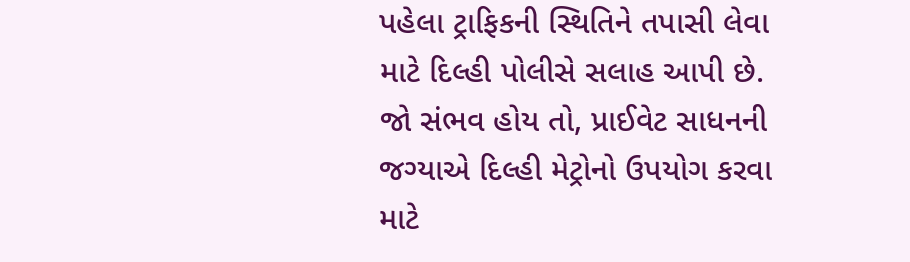પહેલા ટ્રાફિકની સ્થિતિને તપાસી લેવા માટે દિલ્હી પોલીસે સલાહ આપી છે. જો સંભવ હોય તો, પ્રાઈવેટ સાધનની જગ્યાએ દિલ્હી મેટ્રોનો ઉપયોગ કરવા માટે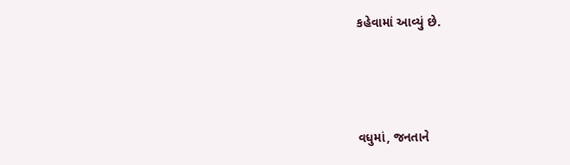કહેવામાં આવ્યું છે.



વધુમાં, જનતાને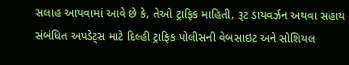સલાહ આપવામાં આવે છે કે, તેઓ ટ્રાફિક માહિતી, રૂટ ડાયવર્ઝન અથવા સહાય સંબંધિત અપડેટ્સ માટે દિલ્હી ટ્રાફિક પોલીસની વેબસાઇટ અને સોશિયલ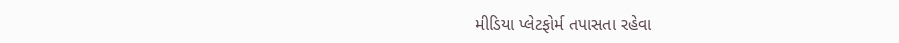મીડિયા પ્લેટફોર્મ તપાસતા રહેવા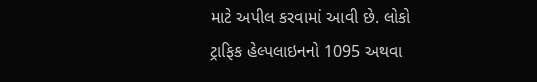માટે અપીલ કરવામાં આવી છે. લોકો ટ્રાફિક હેલ્પલાઇનનો 1095 અથવા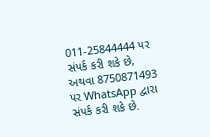011-25844444 પર સંપર્ક કરી શકે છે, અથવા 8750871493 પર WhatsApp દ્વારા સંપર્ક કરી શકે છે.